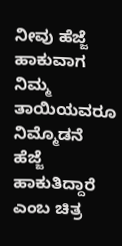ನೀವು ಹೆಜ್ಜೆ ಹಾಕುವಾಗ ನಿಮ್ಮ ತಾಯಿಯವರೂ ನಿಮ್ಮೊಡನೆ ಹೆಜ್ಜೆ ಹಾಕುತಿದ್ದಾರೆ ಎಂಬ ಚಿತ್ರ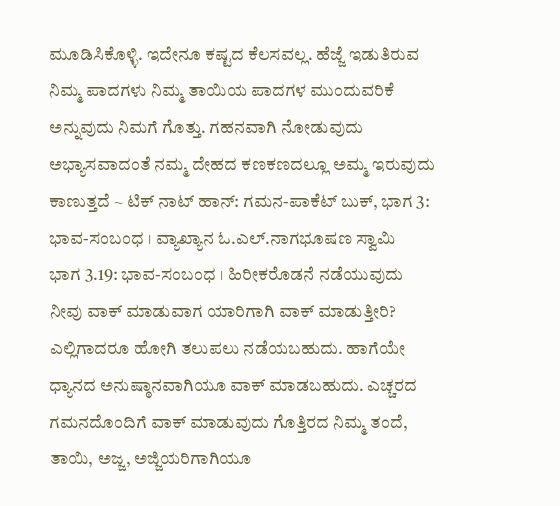ಮೂಡಿಸಿಕೊಳ್ಳಿ. ಇದೇನೂ ಕಷ್ಟದ ಕೆಲಸವಲ್ಲ. ಹೆಜ್ಜೆ ಇಡುತಿರುವ ನಿಮ್ಮ ಪಾದಗಳು ನಿಮ್ಮ ತಾಯಿಯ ಪಾದಗಳ ಮುಂದುವರಿಕೆ ಅನ್ನುವುದು ನಿಮಗೆ ಗೊತ್ತು. ಗಹನವಾಗಿ ನೋಡುವುದು ಅಭ್ಯಾಸವಾದಂತೆ ನಮ್ಮ ದೇಹದ ಕಣಕಣದಲ್ಲೂ ಅಮ್ಮ ಇರುವುದು ಕಾಣುತ್ತದೆ ~ ಟಿಕ್ ನಾಟ್ ಹಾನ್: ಗಮನ-ಪಾಕೆಟ್ ಬುಕ್, ಭಾಗ 3: ಭಾವ-ಸಂಬಂಧ । ವ್ಯಾಖ್ಯಾನ ಓ.ಎಲ್.ನಾಗಭೂಷಣ ಸ್ವಾಮಿ
ಭಾಗ 3.19: ಭಾವ-ಸಂಬಂಧ । ಹಿರೀಕರೊಡನೆ ನಡೆಯುವುದು
ನೀವು ವಾಕ್ ಮಾಡುವಾಗ ಯಾರಿಗಾಗಿ ವಾಕ್ ಮಾಡುತ್ತೀರಿ? ಎಲ್ಲಿಗಾದರೂ ಹೋಗಿ ತಲುಪಲು ನಡೆಯಬಹುದು. ಹಾಗೆಯೇ ಧ್ಯಾನದ ಅನುಷ್ಠಾನವಾಗಿಯೂ ವಾಕ್ ಮಾಡಬಹುದು. ಎಚ್ಚರದ ಗಮನದೊಂದಿಗೆ ವಾಕ್ ಮಾಡುವುದು ಗೊತ್ತಿರದ ನಿಮ್ಮ ತಂದೆ, ತಾಯಿ, ಅಜ್ಜ, ಅಜ್ಜಿಯರಿಗಾಗಿಯೂ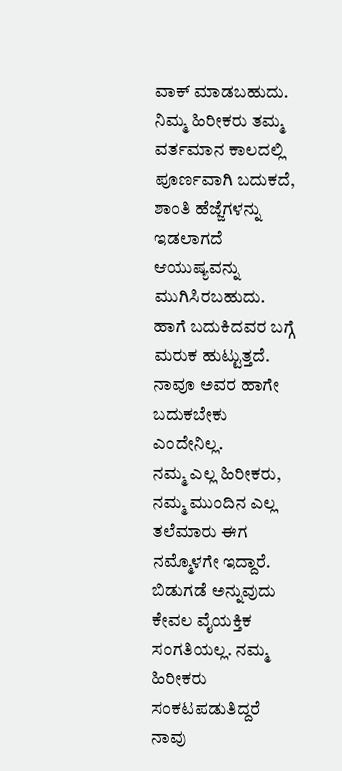ವಾಕ್ ಮಾಡಬಹುದು. ನಿಮ್ಮ ಹಿರೀಕರು ತಮ್ಮ ವರ್ತಮಾನ ಕಾಲದಲ್ಲಿ ಪೂರ್ಣವಾಗಿ ಬದುಕದೆ, ಶಾಂತಿ ಹೆಜ್ಜೆಗಳನ್ನು ಇಡಲಾಗದೆ ಆಯುಷ್ಯವನ್ನು ಮುಗಿಸಿರಬಹುದು. ಹಾಗೆ ಬದುಕಿದವರ ಬಗ್ಗೆ ಮರುಕ ಹುಟ್ಟುತ್ತದೆ. ನಾವೂ ಅವರ ಹಾಗೇ ಬದುಕಬೇಕು ಎಂದೇನಿಲ್ಲ.
ನಮ್ಮ ಎಲ್ಲ ಹಿರೀಕರು, ನಮ್ಮ ಮುಂದಿನ ಎಲ್ಲ ತಲೆಮಾರು ಈಗ ನಮ್ಮೊಳಗೇ ಇದ್ದಾರೆ. ಬಿಡುಗಡೆ ಅನ್ನುವುದು ಕೇವಲ ವೈಯಕ್ತಿಕ ಸಂಗತಿಯಲ್ಲ. ನಮ್ಮ ಹಿರೀಕರು ಸಂಕಟಪಡುತಿದ್ದರೆ ನಾವು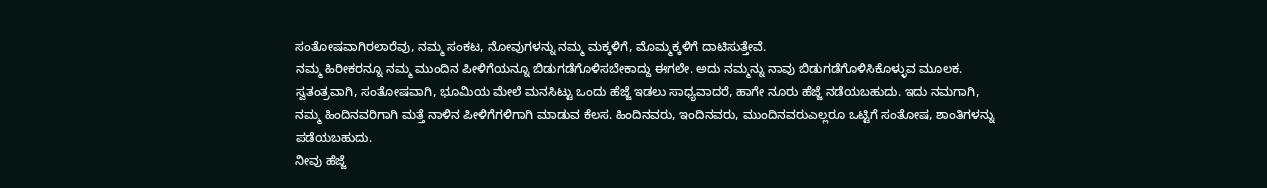ಸಂತೋಷವಾಗಿರಲಾರೆವು, ನಮ್ಮ ಸಂಕಟ, ನೋವುಗಳನ್ನು ನಮ್ಮ ಮಕ್ಕಳಿಗೆ, ಮೊಮ್ಮಕ್ಕಳಿಗೆ ದಾಟಿಸುತ್ತೇವೆ.
ನಮ್ಮ ಹಿರೀಕರನ್ನೂ ನಮ್ಮ ಮುಂದಿನ ಪೀಳಿಗೆಯನ್ನೂ ಬಿಡುಗಡೆಗೊಳಿಸಬೇಕಾದ್ದು ಈಗಲೇ. ಅದು ನಮ್ಮನ್ನು ನಾವು ಬಿಡುಗಡೆಗೊಳಿಸಿಕೊಳ್ಳುವ ಮೂಲಕ. ಸ್ವತಂತ್ರವಾಗಿ, ಸಂತೋಷವಾಗಿ, ಭೂಮಿಯ ಮೇಲೆ ಮನಸಿಟ್ಟು ಒಂದು ಹೆಜ್ಜೆ ಇಡಲು ಸಾಧ್ಯವಾದರೆ, ಹಾಗೇ ನೂರು ಹೆಜ್ಜೆ ನಡೆಯಬಹುದು. ಇದು ನಮಗಾಗಿ, ನಮ್ಮ ಹಿಂದಿನವರಿಗಾಗಿ ಮತ್ತೆ ನಾಳಿನ ಪೀಳಿಗೆಗಳಿಗಾಗಿ ಮಾಡುವ ಕೆಲಸ. ಹಿಂದಿನವರು, ಇಂದಿನವರು, ಮುಂದಿನವರುಎಲ್ಲರೂ ಒಟ್ಟಿಗೆ ಸಂತೋಷ, ಶಾಂತಿಗಳನ್ನು ಪಡೆಯಬಹುದು.
ನೀವು ಹೆಜ್ಜೆ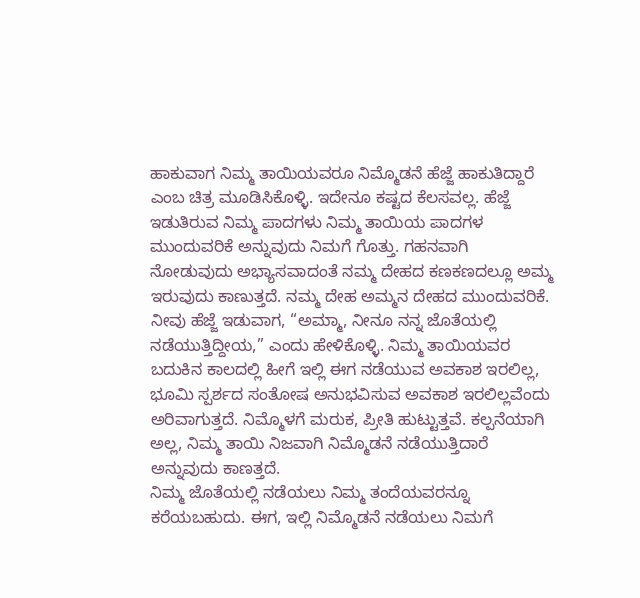ಹಾಕುವಾಗ ನಿಮ್ಮ ತಾಯಿಯವರೂ ನಿಮ್ಮೊಡನೆ ಹೆಜ್ಜೆ ಹಾಕುತಿದ್ದಾರೆ ಎಂಬ ಚಿತ್ರ ಮೂಡಿಸಿಕೊಳ್ಳಿ. ಇದೇನೂ ಕಷ್ಟದ ಕೆಲಸವಲ್ಲ. ಹೆಜ್ಜೆ ಇಡುತಿರುವ ನಿಮ್ಮ ಪಾದಗಳು ನಿಮ್ಮ ತಾಯಿಯ ಪಾದಗಳ ಮುಂದುವರಿಕೆ ಅನ್ನುವುದು ನಿಮಗೆ ಗೊತ್ತು. ಗಹನವಾಗಿ ನೋಡುವುದು ಅಭ್ಯಾಸವಾದಂತೆ ನಮ್ಮ ದೇಹದ ಕಣಕಣದಲ್ಲೂ ಅಮ್ಮ ಇರುವುದು ಕಾಣುತ್ತದೆ. ನಮ್ಮ ದೇಹ ಅಮ್ಮನ ದೇಹದ ಮುಂದುವರಿಕೆ. ನೀವು ಹೆಜ್ಜೆ ಇಡುವಾಗ, “ಅಮ್ಮಾ, ನೀನೂ ನನ್ನ ಜೊತೆಯಲ್ಲಿ ನಡೆಯುತ್ತಿದ್ದೀಯ,” ಎಂದು ಹೇಳಿಕೊಳ್ಳಿ. ನಿಮ್ಮ ತಾಯಿಯವರ ಬದುಕಿನ ಕಾಲದಲ್ಲಿ ಹೀಗೆ ಇಲ್ಲಿ ಈಗ ನಡೆಯುವ ಅವಕಾಶ ಇರಲಿಲ್ಲ, ಭೂಮಿ ಸ್ಪರ್ಶದ ಸಂತೋಷ ಅನುಭವಿಸುವ ಅವಕಾಶ ಇರಲಿಲ್ಲವೆಂದು ಅರಿವಾಗುತ್ತದೆ. ನಿಮ್ಮೊಳಗೆ ಮರುಕ, ಪ್ರೀತಿ ಹುಟ್ಟುತ್ತವೆ. ಕಲ್ಪನೆಯಾಗಿ ಅಲ್ಲ, ನಿಮ್ಮ ತಾಯಿ ನಿಜವಾಗಿ ನಿಮ್ಮೊಡನೆ ನಡೆಯುತ್ತಿದಾರೆ ಅನ್ನುವುದು ಕಾಣತ್ತದೆ.
ನಿಮ್ಮ ಜೊತೆಯಲ್ಲಿ ನಡೆಯಲು ನಿಮ್ಮ ತಂದೆಯವರನ್ನೂ ಕರೆಯಬಹುದು. ಈಗ, ಇಲ್ಲಿ ನಿಮ್ಮೊಡನೆ ನಡೆಯಲು ನಿಮಗೆ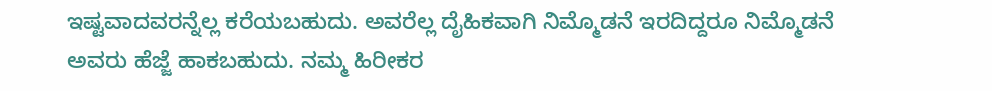ಇಷ್ಟವಾದವರನ್ನೆಲ್ಲ ಕರೆಯಬಹುದು. ಅವರೆಲ್ಲ ದೈಹಿಕವಾಗಿ ನಿಮ್ಮೊಡನೆ ಇರದಿದ್ದರೂ ನಿಮ್ಮೊಡನೆ ಅವರು ಹೆಜ್ಜೆ ಹಾಕಬಹುದು. ನಮ್ಮ ಹಿರೀಕರ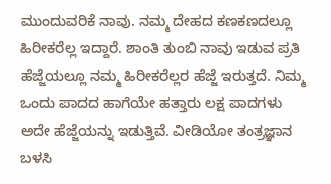ಮುಂದುವರಿಕೆ ನಾವು. ನಮ್ಮ ದೇಹದ ಕಣಕಣದಲ್ಲೂ ಹಿರೀಕರೆಲ್ಲ ಇದ್ದಾರೆ. ಶಾಂತಿ ತುಂಬಿ ನಾವು ಇಡುವ ಪ್ರತಿ ಹೆಜ್ಜೆಯಲ್ಲೂ ನಮ್ಮ ಹಿರೀಕರೆಲ್ಲರ ಹೆಜ್ಜೆ ಇರುತ್ತದೆ. ನಿಮ್ಮ ಒಂದು ಪಾದದ ಹಾಗೆಯೇ ಹತ್ತಾರು ಲಕ್ಷ ಪಾದಗಳು ಅದೇ ಹೆಜ್ಜೆಯನ್ನು ಇಡುತ್ತಿವೆ. ವೀಡಿಯೋ ತಂತ್ರಜ್ಞಾನ ಬಳಸಿ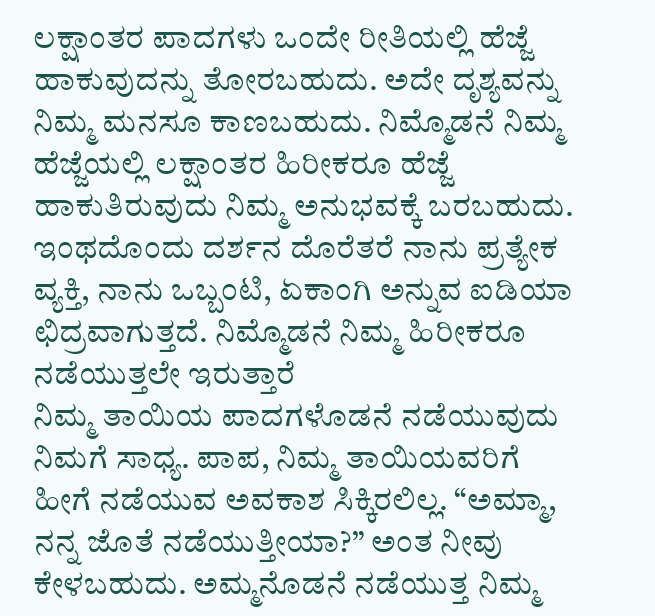ಲಕ್ಷಾಂತರ ಪಾದಗಳು ಒಂದೇ ರೀತಿಯಲ್ಲಿ ಹೆಜ್ಜೆ ಹಾಕುವುದನ್ನು ತೋರಬಹುದು. ಅದೇ ದೃಶ್ಯವನ್ನು ನಿಮ್ಮ ಮನಸೂ ಕಾಣಬಹುದು. ನಿಮ್ಮೊಡನೆ ನಿಮ್ಮ ಹೆಜ್ಜೆಯಲ್ಲಿ ಲಕ್ಷಾಂತರ ಹಿರೀಕರೂ ಹೆಜ್ಜೆ ಹಾಕುತಿರುವುದು ನಿಮ್ಮ ಅನುಭವಕ್ಕೆ ಬರಬಹುದು. ಇಂಥದೊಂದು ದರ್ಶನ ದೊರೆತರೆ ನಾನು ಪ್ರತ್ಯೇಕ ವ್ಯಕ್ತಿ, ನಾನು ಒಬ್ಬಂಟಿ, ಏಕಾಂಗಿ ಅನ್ನುವ ಐಡಿಯಾ ಛಿದ್ರವಾಗುತ್ತದೆ. ನಿಮ್ಮೊಡನೆ ನಿಮ್ಮ ಹಿರೀಕರೂ ನಡೆಯುತ್ತಲೇ ಇರುತ್ತಾರೆ
ನಿಮ್ಮ ತಾಯಿಯ ಪಾದಗಳೊಡನೆ ನಡೆಯುವುದು ನಿಮಗೆ ಸಾಧ್ಯ. ಪಾಪ, ನಿಮ್ಮ ತಾಯಿಯವರಿಗೆ ಹೀಗೆ ನಡೆಯುವ ಅವಕಾಶ ಸಿಕ್ಕಿರಲಿಲ್ಲ. “ಅಮ್ಮಾ, ನನ್ನ ಜೊತೆ ನಡೆಯುತ್ತೀಯಾ?” ಅಂತ ನೀವು ಕೇಳಬಹುದು. ಅಮ್ಮನೊಡನೆ ನಡೆಯುತ್ತ ನಿಮ್ಮ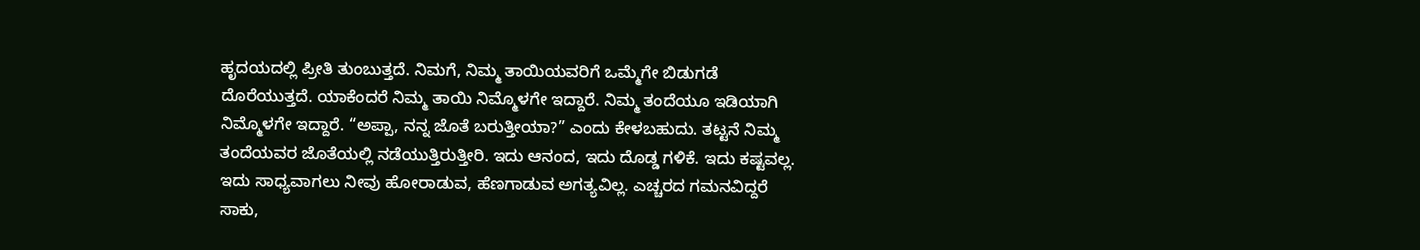ಹೃದಯದಲ್ಲಿ ಪ್ರೀತಿ ತುಂಬುತ್ತದೆ. ನಿಮಗೆ, ನಿಮ್ಮ ತಾಯಿಯವರಿಗೆ ಒಮ್ಮೆಗೇ ಬಿಡುಗಡೆ ದೊರೆಯುತ್ತದೆ. ಯಾಕೆಂದರೆ ನಿಮ್ಮ ತಾಯಿ ನಿಮ್ಮೊಳಗೇ ಇದ್ದಾರೆ. ನಿಮ್ಮ ತಂದೆಯೂ ಇಡಿಯಾಗಿ ನಿಮ್ಮೊಳಗೇ ಇದ್ದಾರೆ. “ಅಪ್ಪಾ, ನನ್ನ ಜೊತೆ ಬರುತ್ತೀಯಾ?” ಎಂದು ಕೇಳಬಹುದು. ತಟ್ಟನೆ ನಿಮ್ಮ ತಂದೆಯವರ ಜೊತೆಯಲ್ಲಿ ನಡೆಯುತ್ತಿರುತ್ತೀರಿ. ಇದು ಆನಂದ, ಇದು ದೊಡ್ಡ ಗಳಿಕೆ. ಇದು ಕಷ್ಟವಲ್ಲ. ಇದು ಸಾಧ್ಯವಾಗಲು ನೀವು ಹೋರಾಡುವ, ಹೆಣಗಾಡುವ ಅಗತ್ಯವಿಲ್ಲ. ಎಚ್ಚರದ ಗಮನವಿದ್ದರೆ ಸಾಕು,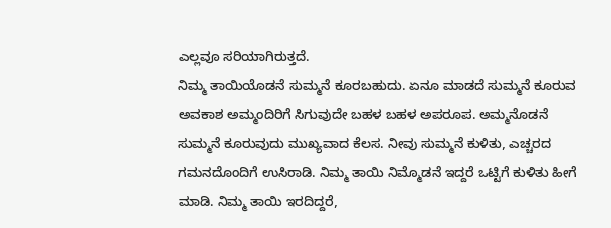ಎಲ್ಲವೂ ಸರಿಯಾಗಿರುತ್ತದೆ.
ನಿಮ್ಮ ತಾಯಿಯೊಡನೆ ಸುಮ್ಮನೆ ಕೂರಬಹುದು. ಏನೂ ಮಾಡದೆ ಸುಮ್ಮನೆ ಕೂರುವ ಅವಕಾಶ ಅಮ್ಮಂದಿರಿಗೆ ಸಿಗುವುದೇ ಬಹಳ ಬಹಳ ಅಪರೂಪ. ಅಮ್ಮನೊಡನೆ ಸುಮ್ಮನೆ ಕೂರುವುದು ಮುಖ್ಯವಾದ ಕೆಲಸ. ನೀವು ಸುಮ್ಮನೆ ಕುಳಿತು, ಎಚ್ಚರದ ಗಮನದೊಂದಿಗೆ ಉಸಿರಾಡಿ. ನಿಮ್ಮ ತಾಯಿ ನಿಮ್ಮೊಡನೆ ಇದ್ದರೆ ಒಟ್ಟಿಗೆ ಕುಳಿತು ಹೀಗೆ ಮಾಡಿ. ನಿಮ್ಮ ತಾಯಿ ಇರದಿದ್ದರೆ,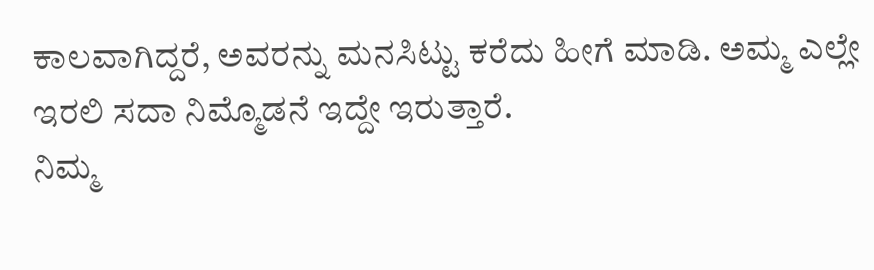ಕಾಲವಾಗಿದ್ದರೆ, ಅವರನ್ನು ಮನಸಿಟ್ಟು ಕರೆದು ಹೀಗೆ ಮಾಡಿ. ಅಮ್ಮ ಎಲ್ಲೇ ಇರಲಿ ಸದಾ ನಿಮ್ಮೊಡನೆ ಇದ್ದೇ ಇರುತ್ತಾರೆ.
ನಿಮ್ಮ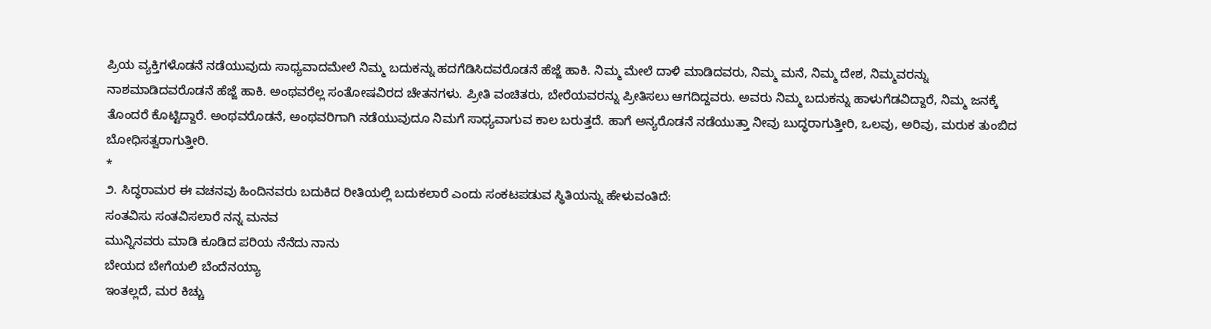ಪ್ರಿಯ ವ್ಯಕ್ತಿಗಳೊಡನೆ ನಡೆಯುವುದು ಸಾಧ್ಯವಾದಮೇಲೆ ನಿಮ್ಮ ಬದುಕನ್ನು ಹದಗೆಡಿಸಿದವರೊಡನೆ ಹೆಜ್ಜೆ ಹಾಕಿ. ನಿಮ್ಮ ಮೇಲೆ ದಾಳಿ ಮಾಡಿದವರು, ನಿಮ್ಮ ಮನೆ, ನಿಮ್ಮ ದೇಶ, ನಿಮ್ಮವರನ್ನು ನಾಶಮಾಡಿದವರೊಡನೆ ಹೆಜ್ಜೆ ಹಾಕಿ. ಅಂಥವರೆಲ್ಲ ಸಂತೋಷವಿರದ ಚೇತನಗಳು. ಪ್ರೀತಿ ವಂಚಿತರು, ಬೇರೆಯವರನ್ನು ಪ್ರೀತಿಸಲು ಆಗದಿದ್ದವರು. ಅವರು ನಿಮ್ಮ ಬದುಕನ್ನು ಹಾಳುಗೆಡವಿದ್ದಾರೆ, ನಿಮ್ಮ ಜನಕ್ಕೆ ತೊಂದರೆ ಕೊಟ್ಟಿದ್ದಾರೆ. ಅಂಥವರೊಡನೆ, ಅಂಥವರಿಗಾಗಿ ನಡೆಯುವುದೂ ನಿಮಗೆ ಸಾಧ್ಯವಾಗುವ ಕಾಲ ಬರುತ್ತದೆ. ಹಾಗೆ ಅನ್ಯರೊಡನೆ ನಡೆಯುತ್ತಾ ನೀವು ಬುದ್ಧರಾಗುತ್ತೀರಿ, ಒಲವು, ಅರಿವು, ಮರುಕ ತುಂಬಿದ ಬೋಧಿಸತ್ವರಾಗುತ್ತೀರಿ.
*
೨. ಸಿದ್ಧರಾಮರ ಈ ವಚನವು ಹಿಂದಿನವರು ಬದುಕಿದ ರೀತಿಯಲ್ಲಿ ಬದುಕಲಾರೆ ಎಂದು ಸಂಕಟಪಡುವ ಸ್ಥಿತಿಯನ್ನು ಹೇಳುವಂತಿದೆ:
ಸಂತವಿಸು ಸಂತವಿಸಲಾರೆ ನನ್ನ ಮನವ
ಮುನ್ನಿನವರು ಮಾಡಿ ಕೂಡಿದ ಪರಿಯ ನೆನೆದು ನಾನು
ಬೇಯದ ಬೇಗೆಯಲಿ ಬೆಂದೆನಯ್ಯಾ
ಇಂತಲ್ಲದೆ, ಮರ ಕಿಚ್ಚು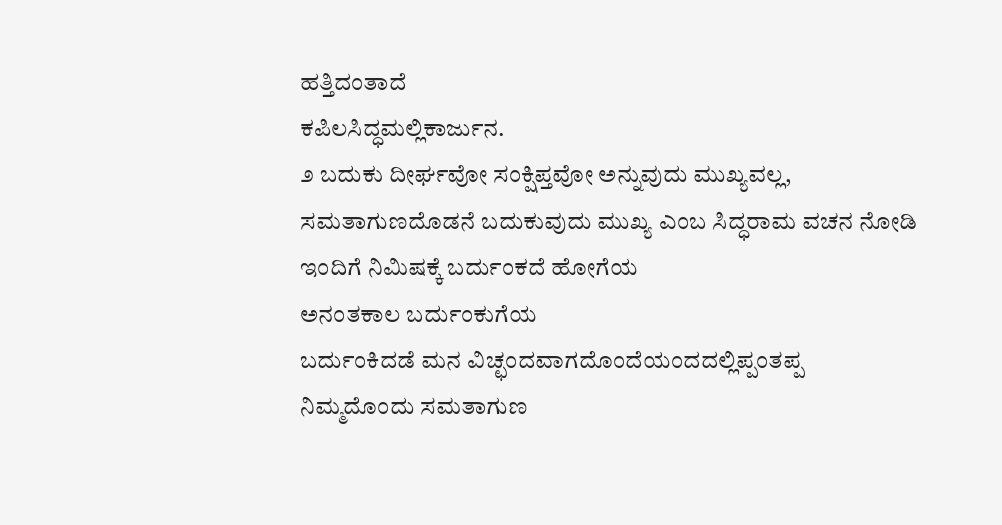ಹತ್ತಿದಂತಾದೆ
ಕಪಿಲಸಿದ್ಧಮಲ್ಲಿಕಾರ್ಜುನ.
೨ ಬದುಕು ದೀರ್ಘವೋ ಸಂಕ್ಷಿಪ್ತವೋ ಅನ್ನುವುದು ಮುಖ್ಯವಲ್ಲ, ಸಮತಾಗುಣದೊಡನೆ ಬದುಕುವುದು ಮುಖ್ಯ ಎಂಬ ಸಿದ್ಧರಾಮ ವಚನ ನೋಡಿ
ಇಂದಿಗೆ ನಿಮಿಷಕ್ಕೆ ಬರ್ದುಂಕದೆ ಹೋಗೆಯ
ಅನಂತಕಾಲ ಬರ್ದುಂಕುಗೆಯ
ಬರ್ದುಂಕಿದಡೆ ಮನ ವಿಚ್ಛಂದವಾಗದೊಂದೆಯಂದದಲ್ಲಿಪ್ಪಂತಪ್ಪ
ನಿಮ್ಮದೊಂದು ಸಮತಾಗುಣ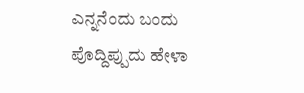ಎನ್ನನೆಂದು ಬಂದು
ಪೊದ್ದಿಪ್ಪುದು ಹೇಳಾ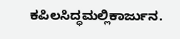ಕಪಿಲಸಿದ್ಧಮಲ್ಲಿಕಾರ್ಜುನ.